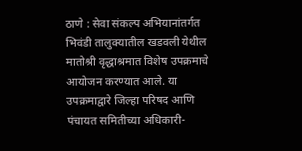ठाणे : सेवा संकल्प अभियानांतर्गत भिवंडी तालुक्यातील खडवली येथील मातोश्री वृद्धाश्रमात विशेष उपक्रमाचे आयोजन करण्यात आले. या उपक्रमाद्वारे जिल्हा परिषद आणि पंचायत समितीच्या अधिकारी-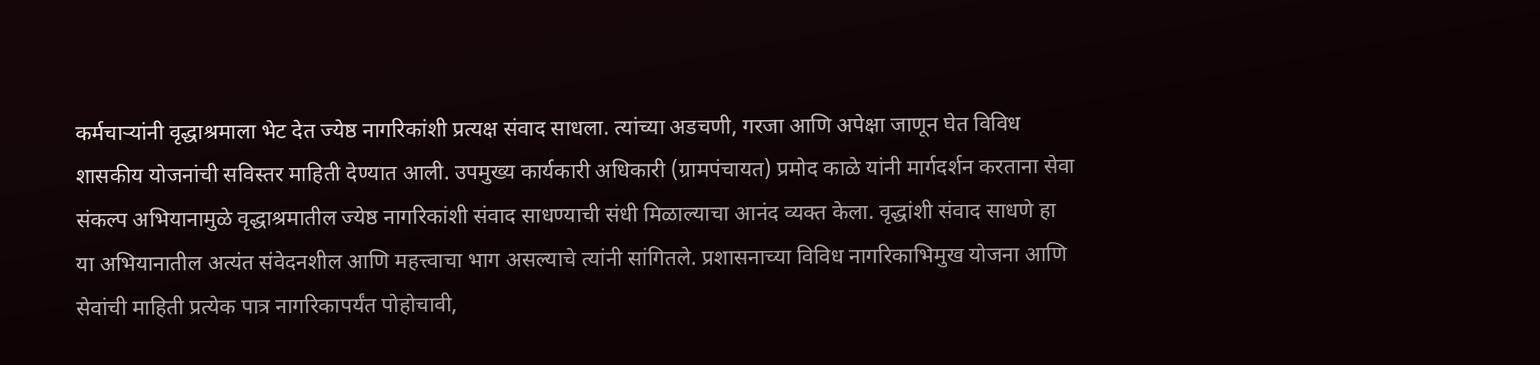कर्मचाऱ्यांनी वृद्धाश्रमाला भेट देत ज्येष्ठ नागरिकांशी प्रत्यक्ष संवाद साधला. त्यांच्या अडचणी, गरजा आणि अपेक्षा जाणून घेत विविध शासकीय योजनांची सविस्तर माहिती देण्यात आली. उपमुख्य कार्यकारी अधिकारी (ग्रामपंचायत) प्रमोद काळे यांनी मार्गदर्शन करताना सेवा संकल्प अभियानामुळे वृद्धाश्रमातील ज्येष्ठ नागरिकांशी संवाद साधण्याची संधी मिळाल्याचा आनंद व्यक्त केला. वृद्धांशी संवाद साधणे हा या अभियानातील अत्यंत संवेदनशील आणि महत्त्वाचा भाग असल्याचे त्यांनी सांगितले. प्रशासनाच्या विविध नागरिकाभिमुख योजना आणि सेवांची माहिती प्रत्येक पात्र नागरिकापर्यंत पोहोचावी,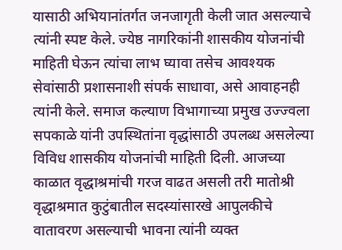यासाठी अभियानांतर्गत जनजागृती केली जात असल्याचे त्यांनी स्पष्ट केले. ज्येष्ठ नागरिकांनी शासकीय योजनांची माहिती घेऊन त्यांचा लाभ घ्यावा तसेच आवश्यक सेवांसाठी प्रशासनाशी संपर्क साधावा, असे आवाहनही त्यांनी केले. समाज कल्याण विभागाच्या प्रमुख उज्ज्वला सपकाळे यांनी उपस्थितांना वृद्धांसाठी उपलब्ध असलेल्या विविध शासकीय योजनांची माहिती दिली. आजच्या काळात वृद्धाश्रमांची गरज वाढत असली तरी मातोश्री वृद्धाश्रमात कुटुंबातील सदस्यांसारखे आपुलकीचे वातावरण असल्याची भावना त्यांनी व्यक्त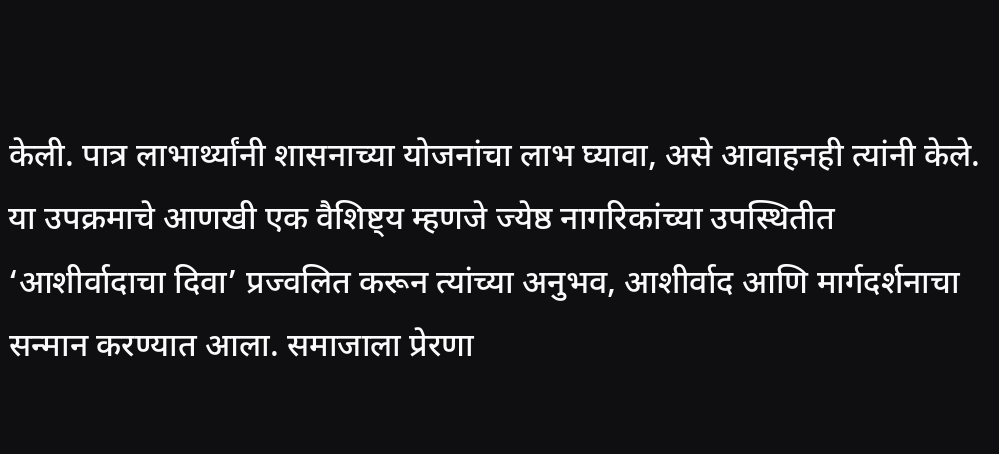केली. पात्र लाभार्थ्यांनी शासनाच्या योजनांचा लाभ घ्यावा, असे आवाहनही त्यांनी केले.
या उपक्रमाचे आणखी एक वैशिष्ट्य म्हणजे ज्येष्ठ नागरिकांच्या उपस्थितीत ‘आशीर्वादाचा दिवा’ प्रज्वलित करून त्यांच्या अनुभव, आशीर्वाद आणि मार्गदर्शनाचा सन्मान करण्यात आला. समाजाला प्रेरणा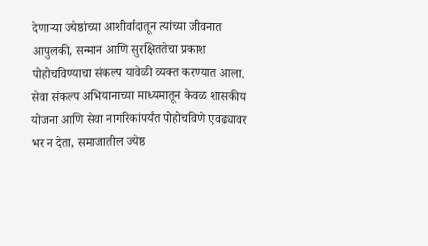देणाऱ्या ज्येष्ठांच्या आशीर्वादातून त्यांच्या जीवनात आपुलकी, सन्मान आणि सुरक्षिततेचा प्रकाश पोहोचविण्याचा संकल्प यावेळी व्यक्त करण्यात आला. सेवा संकल्प अभियानाच्या माध्यमातून केवळ शासकीय योजना आणि सेवा नागरिकांपर्यंत पोहोचविणे एवढ्यावर भर न देता, समाजातील ज्येष्ठ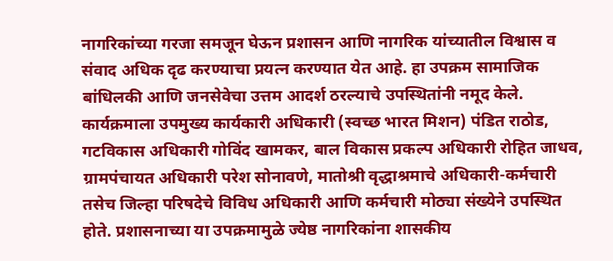नागरिकांच्या गरजा समजून घेऊन प्रशासन आणि नागरिक यांच्यातील विश्वास व संवाद अधिक दृढ करण्याचा प्रयत्न करण्यात येत आहे. हा उपक्रम सामाजिक बांधिलकी आणि जनसेवेचा उत्तम आदर्श ठरल्याचे उपस्थितांनी नमूद केले. कार्यक्रमाला उपमुख्य कार्यकारी अधिकारी (स्वच्छ भारत मिशन) पंडित राठोड, गटविकास अधिकारी गोविंद खामकर, बाल विकास प्रकल्प अधिकारी रोहित जाधव, ग्रामपंचायत अधिकारी परेश सोनावणे, मातोश्री वृद्धाश्रमाचे अधिकारी-कर्मचारी तसेच जिल्हा परिषदेचे विविध अधिकारी आणि कर्मचारी मोठ्या संख्येने उपस्थित होते. प्रशासनाच्या या उपक्रमामुळे ज्येष्ठ नागरिकांना शासकीय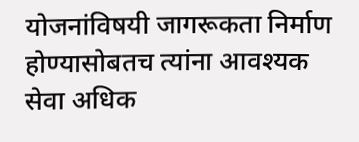योजनांविषयी जागरूकता निर्माण होण्यासोबतच त्यांना आवश्यक सेवा अधिक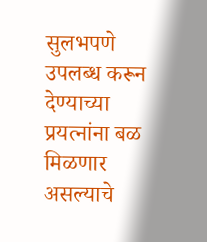सुलभपणे उपलब्ध करून देण्याच्या प्रयत्नांना बळ मिळणार असल्याचे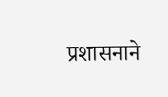प्रशासनाने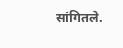सांगितले.